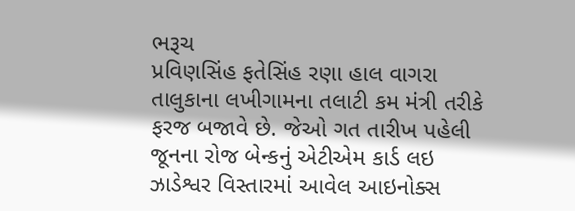ભરૂચ
પ્રવિણસિંહ ફતેસિંહ રણા હાલ વાગરા તાલુકાના લખીગામના તલાટી કમ મંત્રી તરીકે ફરજ બજાવે છે. જેઓ ગત તારીખ પહેલી જૂનના રોજ બેન્કનું એટીએમ કાર્ડ લઇ ઝાડેશ્વર વિસ્તારમાં આવેલ આઇનોક્સ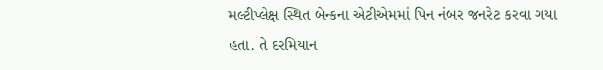મલ્ટીપ્લેક્ષ સ્થિત બેન્કના એટીએમમાં પિન નંબર જનરેટ કરવા ગયા હતા. તે દરમિયાન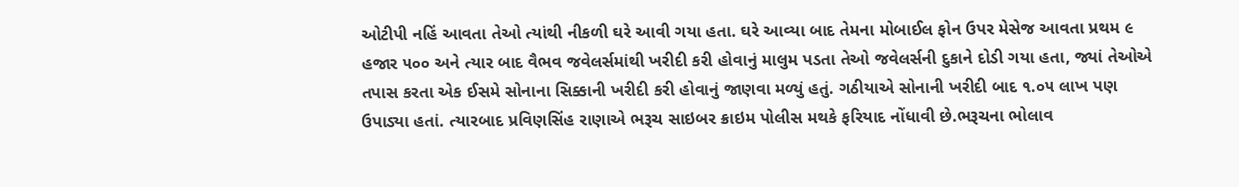ઓટીપી નહિં આવતા તેઓ ત્યાંથી નીકળી ઘરે આવી ગયા હતા. ઘરે આવ્યા બાદ તેમના મોબાઈલ ફોન ઉપર મેસેજ આવતા પ્રથમ ૯ હજાર ૫૦૦ અને ત્યાર બાદ વૈભવ જવેલર્સમાંથી ખરીદી કરી હોવાનું માલુમ પડતા તેઓ જવેલર્સની દુકાને દોડી ગયા હતા, જ્યાં તેઓએ તપાસ કરતા એક ઈસમે સોનાના સિક્કાની ખરીદી કરી હોવાનું જાણવા મળ્યું હતું. ગઠીયાએ સોનાની ખરીદી બાદ ૧.૦૫ લાખ પણ ઉપાડ્યા હતાં. ત્યારબાદ પ્રવિણસિંહ રાણાએ ભરૂચ સાઇબર ક્રાઇમ પોલીસ મથકે ફરિયાદ નોંધાવી છે.ભરૂચના ભોલાવ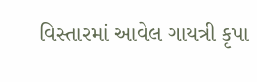વિસ્તારમાં આવેલ ગાયત્રી કૃપા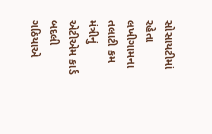સોસાયટીમાં રહેતા લખીગામના તલાટી કમ મંત્રીનું એટીએમ કાર્ડ બદલી ગઠિયાએ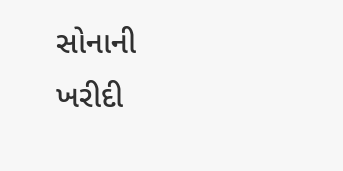સોનાની ખરીદી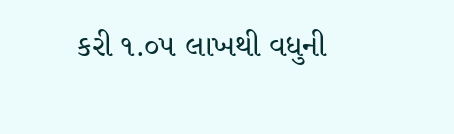કરી ૧.૦૫ લાખથી વધુની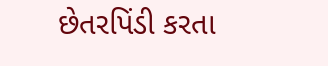છેતરપિંડી કરતા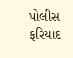પોલીસ ફરિયાદ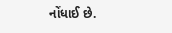નોંધાઈ છે.